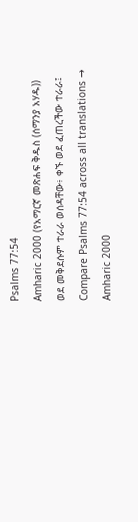Psalms 77:54
Amharic 2000 (የአማርኛ መጽሐፍ ቅዱስ (ሰማንያ አሃዱ))
ወደ መቅደሱም ተራራ ወሰዳቸው፥ ቀኙ ወደ ፈጠረችው ተራራ፤
Compare Psalms 77:54 across all translations →
Amharic 2000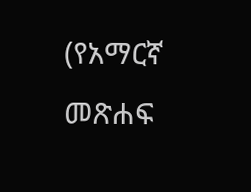(የአማርኛ መጽሐፍ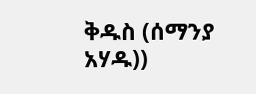ቅዱስ (ሰማንያ አሃዱ))